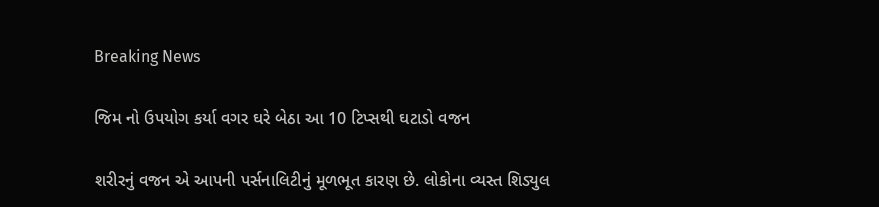Breaking News

જિમ નો ઉપયોગ કર્યા વગર ઘરે બેઠા આ 10 ટિપ્સથી ઘટાડો વજન

શરીરનું વજન એ આપની પર્સનાલિટીનું મૂળભૂત કારણ છે. લોકોના વ્યસ્ત શિડ્યુલ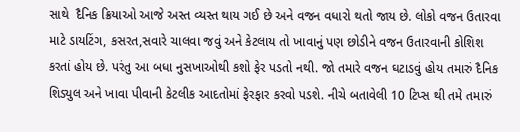સાથે  દૈનિક ક્રિયાઓ આજે અસ્ત વ્યસ્ત થાય ગઈ છે અને વજન વધારો થતો જાય છે. લોકો વજન ઉતારવા માટે ડાયટિંગ, કસરત,સવારે ચાલવા જવું અને કેટલાય તો ખાવાનું પણ છોડીને વજન ઉતારવાની કોશિશ કરતાં હોય છે. પરંતુ આ બધા નુસખાઓથી કશો ફેર પડતો નથી. જો તમારે વજન ઘટાડવું હોય તમારું દૈનિક શિડ્યુલ અને ખાવા પીવાની કેટલીક આદતોમાં ફેરફાર કરવો પડશે. નીચે બતાવેલી 10 ટિપ્સ થી તમે તમારું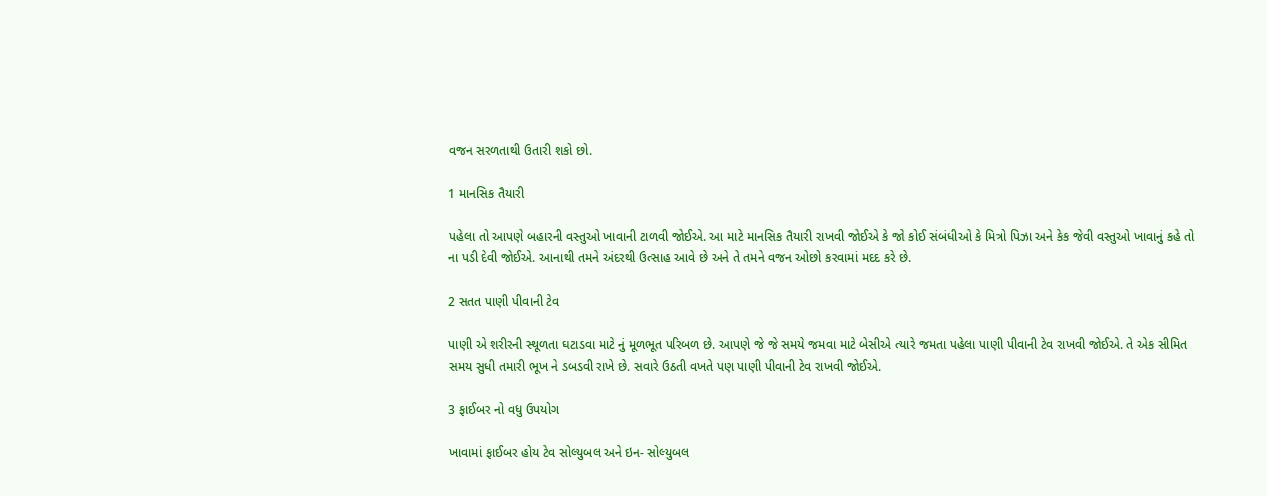વજન સરળતાથી ઉતારી શકો છો.

1 માનસિક તૈયારી

પહેલા તો આપણે બહારની વસ્તુઓ ખાવાની ટાળવી જોઈએ. આ માટે માનસિક તૈયારી રાખવી જોઈએ કે જો કોઈ સંબંધીઓ કે મિત્રો પિઝા અને કેક જેવી વસ્તુઓ ખાવાનું કહે તો ના પડી દેવી જોઈએ. આનાથી તમને અંદરથી ઉત્સાહ આવે છે અને તે તમને વજન ઓછો કરવામાં મદદ કરે છે.

2 સતત પાણી પીવાની ટેવ

પાણી એ શરીરની સ્થૂળતા ઘટાડવા માટે નું મૂળભૂત પરિબળ છે. આપણે જે જે સમયે જમવા માટે બેસીએ ત્યારે જમતા પહેલા પાણી પીવાની ટેવ રાખવી જોઈએ. તે એક સીમિત સમય સુધી તમારી ભૂખ ને ડબડવી રાખે છે. સવારે ઉઠતી વખતે પણ પાણી પીવાની ટેવ રાખવી જોઈએ.

3 ફાઈબર નો વધુ ઉપયોગ

ખાવામાં ફાઈબર હોય ટેવ સોલ્યુબલ અને ઇન- સોલ્યુબલ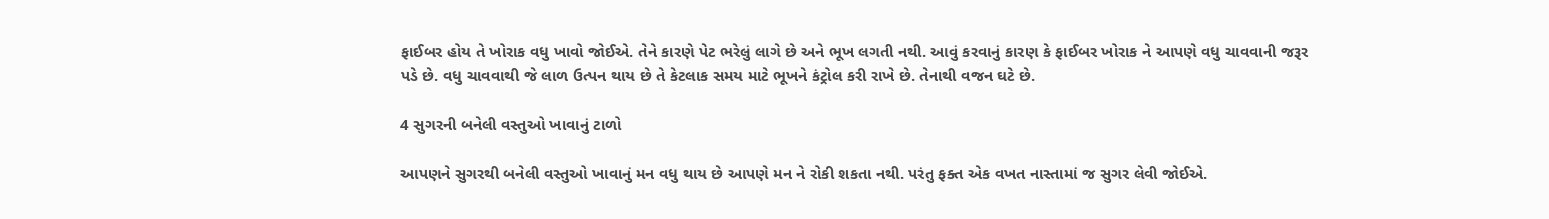ફાઈબર હોય તે ખોરાક વધુ ખાવો જોઈએ. તેને કારણે પેટ ભરેલું લાગે છે અને ભૂખ લગતી નથી. આવું કરવાનું કારણ કે ફાઈબર ખોરાક ને આપણે વધુ ચાવવાની જરૂર પડે છે. વધુ ચાવવાથી જે લાળ ઉત્પન થાય છે તે કેટલાક સમય માટે ભૂખને કંટ્રોલ કરી રાખે છે. તેનાથી વજન ઘટે છે.

4 સુગરની બનેલી વસ્તુઓ ખાવાનું ટાળો

આપણને સુગરથી બનેલી વસ્તુઓ ખાવાનું મન વધુ થાય છે આપણે મન ને રોકી શકતા નથી. પરંતુ ફક્ત એક વખત નાસ્તામાં જ સુગર લેવી જોઈએ.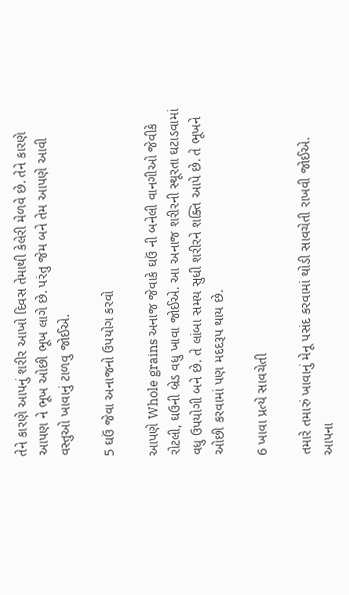તેને કારણે આપનું શરીર આખો દિવસ તેમાથી કેલેરી મેળવે છે. તેને કારણે આપણ ને ભૂખ ઓછી ભૂખ લાગે છે. પરંતુ જેમ બને તેમ આપણે આવી વસ્તુઓ ખાવાનું ટાળવુ જોઈએ.

5 ઘઉં જેવા અનાજનો ઉપયોગ કરવો

આપણે Whole grains અનાજ જેવાકે ઘઉં ની બનેલી વાનગીઓ જેવીકે રોટલી, ઘઉની બ્રેડ વધુ ખાવા જોઈએ. આ અનાજ શરીરની સ્થૂરતા ઘટાડવામાં વધુ ઉપયોગી બને છે. તે લાંબા સમય સુધી શરીરને શક્તિ આપે છે. તે ભૂખને ઓછી કરવામાં પણ મદદરૂપ થાય છે.

6 ખાવા પ્રત્યે સાવચેતી

તમારે તમારું ખાવાનું મેનૂ પસંદ કરવામાં થોડી સાવચેતી રાખવી જોઈએ. આપના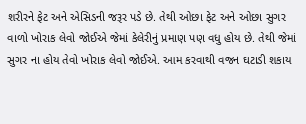શરીરને ફેટ અને એસિડની જરૂર પડે છે. તેથી ઓછા ફેટ અને ઓછા સુગર વાળો ખોરાક લેવો જોઈએ જેમાં કેલેરીનું પ્રમાણ પણ વધુ હોય છે. તેથી જેમાં સુગર ના હોય તેવો ખોરાક લેવો જોઈએ. આમ કરવાથી વજન ઘટાડી શકાય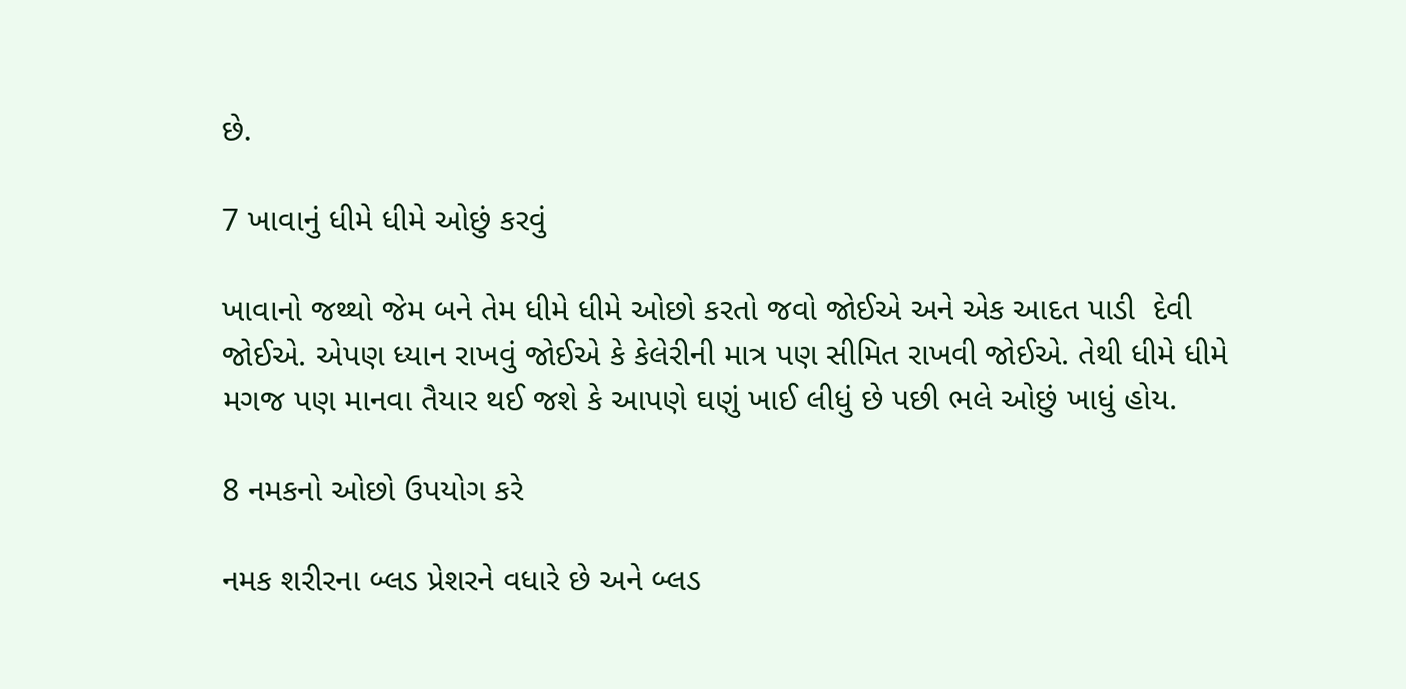છે.

7 ખાવાનું ધીમે ધીમે ઓછું કરવું

ખાવાનો જથ્થો જેમ બને તેમ ધીમે ધીમે ઓછો કરતો જવો જોઈએ અને એક આદત પાડી  દેવી જોઈએ. એપણ ધ્યાન રાખવું જોઈએ કે કેલેરીની માત્ર પણ સીમિત રાખવી જોઈએ. તેથી ધીમે ધીમે મગજ પણ માનવા તૈયાર થઈ જશે કે આપણે ઘણું ખાઈ લીધું છે પછી ભલે ઓછું ખાધું હોય.

8 નમકનો ઓછો ઉપયોગ કરે

નમક શરીરના બ્લડ પ્રેશરને વધારે છે અને બ્લડ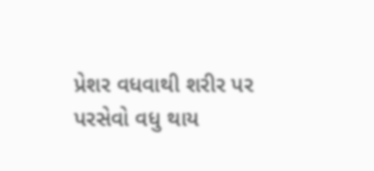પ્રેશર વધવાથી શરીર પર પરસેવો વધુ થાય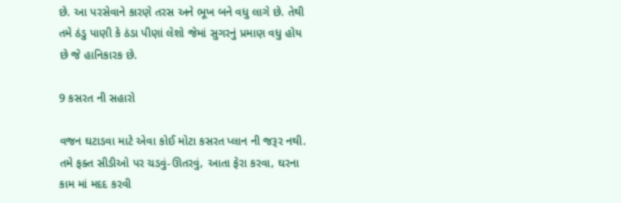છે. આ પરસેવાને કારણે તરસ અને ભૂખ બને વધુ લાગે છે. તેથી તમે ઠંડુ પાણી કે ઠંડા પીણાં લેશો જેમાં સુગરનું પ્રમાણ વધુ હોય છે જે હાનિકારક છે.

9 કસરત ની સહારો

વજન ઘટાડવા માટે એવા કોઈ મોટા કસરત પ્લાન ની જરૂર નથી. તમે ફક્ત સીડીઓ પર ચડવું-ઊતરવું, આતા ફેરા કરવા, ઘરના કામ માં મદદ કરવી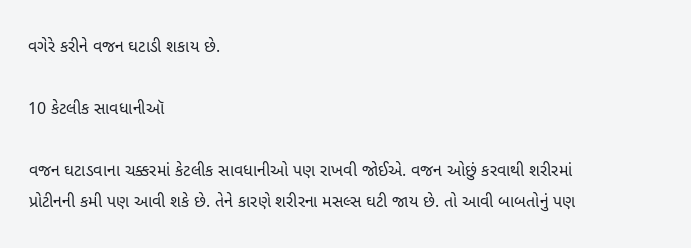વગેરે કરીને વજન ઘટાડી શકાય છે.

10 કેટલીક સાવધાનીઑ

વજન ઘટાડવાના ચક્કરમાં કેટલીક સાવધાનીઓ પણ રાખવી જોઈએ. વજન ઓછું કરવાથી શરીરમાં પ્રોટીનની કમી પણ આવી શકે છે. તેને કારણે શરીરના મસલ્સ ઘટી જાય છે. તો આવી બાબતોનું પણ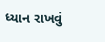ધ્યાન રાખવું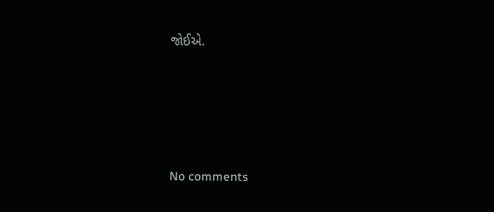જોઈએ.








No comments